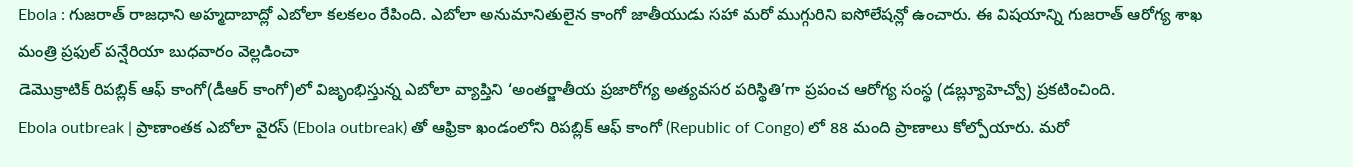Ebola : గుజరాత్ రాజధాని అహ్మదాబాద్లో ఎబోలా కలకలం రేపింది. ఎబోలా అనుమానితులైన కాంగో జాతీయుడు సహా మరో ముగ్గురిని ఐసోలేషన్లో ఉంచారు. ఈ విషయాన్ని గుజరాత్ ఆరోగ్య శాఖ మంత్రి ప్రఫుల్ పన్షేరియా బుధవారం వెల్లడించా
డెమొక్రాటిక్ రిపబ్లిక్ ఆఫ్ కాంగో(డీఆర్ కాంగో)లో విజృంభిస్తున్న ఎబోలా వ్యాప్తిని ‘అంతర్జాతీయ ప్రజారోగ్య అత్యవసర పరిస్థితి’గా ప్రపంచ ఆరోగ్య సంస్థ (డబ్ల్యూహెచ్వో) ప్రకటించింది.
Ebola outbreak | ప్రాణాంతక ఎబోలా వైరస్ (Ebola outbreak) తో ఆఫ్రికా ఖండంలోని రిపబ్లిక్ ఆఫ్ కాంగో (Republic of Congo) లో 88 మంది ప్రాణాలు కోల్పోయారు. మరో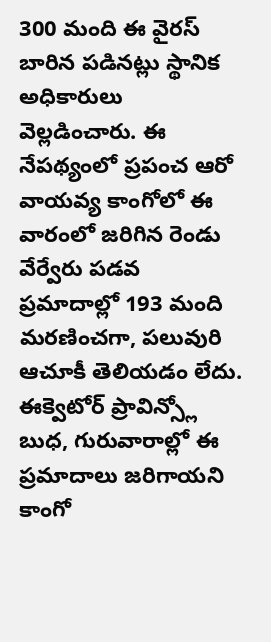300 మంది ఈ వైరస్ బారిన పడినట్లు స్థానిక అధికారులు వెల్లడించారు. ఈ నేపథ్యంలో ప్రపంచ ఆరో
వాయవ్య కాంగోలో ఈ వారంలో జరిగిన రెండు వేర్వేరు పడవ ప్రమాదాల్లో 193 మంది మరణించగా, పలువురి ఆచూకీ తెలియడం లేదు. ఈక్వెటోర్ ప్రావిన్స్లో బుధ, గురువారాల్లో ఈ ప్రమాదాలు జరిగాయని కాంగో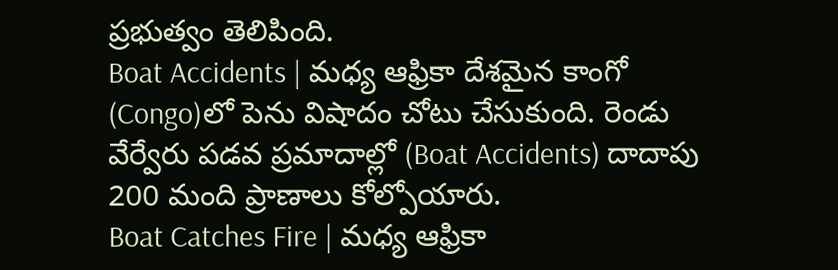ప్రభుత్వం తెలిపింది.
Boat Accidents | మధ్య ఆఫ్రికా దేశమైన కాంగో (Congo)లో పెను విషాదం చోటు చేసుకుంది. రెండు వేర్వేరు పడవ ప్రమాదాల్లో (Boat Accidents) దాదాపు 200 మంది ప్రాణాలు కోల్పోయారు.
Boat Catches Fire | మధ్య ఆఫ్రికా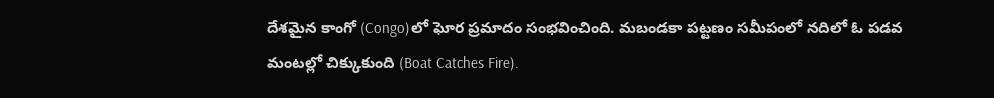దేశమైన కాంగో (Congo)లో ఘోర ప్రమాదం సంభవించింది. మబండకా పట్టణం సమీపంలో నదిలో ఓ పడవ మంటల్లో చిక్కుకుంది (Boat Catches Fire).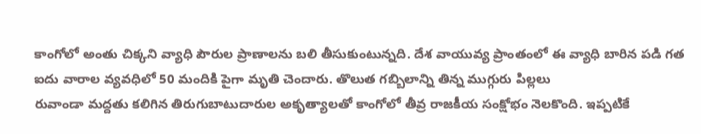కాంగోలో అంతు చిక్కని వ్యాధి పౌరుల ప్రాణాలను బలి తీసుకుంటున్నది. దేశ వాయువ్య ప్రాంతంలో ఈ వ్యాధి బారిన పడి గత ఐదు వారాల వ్యవధిలో 50 మందికి పైగా మృతి చెందారు. తొలుత గబ్బిలాన్ని తిన్న ముగ్గురు పిల్లలు
రువాండా మద్దతు కలిగిన తిరుగుబాటుదారుల అకృత్యాలతో కాంగోలో తీవ్ర రాజకీయ సంక్షోభం నెలకొంది. ఇప్పటికే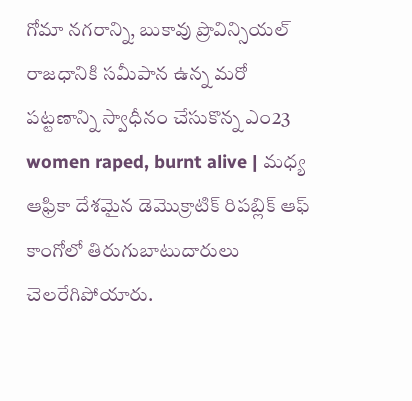గోమా నగరాన్ని, బుకావు ప్రొవిన్సియల్ రాజధానికి సమీపాన ఉన్న మరో పట్టణాన్ని స్వాధీనం చేసుకొన్న ఎం23
women raped, burnt alive | మధ్య ఆఫ్రికా దేశమైన డెమొక్రాటిక్ రిపబ్లిక్ ఆఫ్ కాంగోలో తిరుగుబాటుదారులు చెలరేగిపోయారు.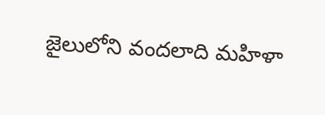జైలులోని వందలాది మహిళా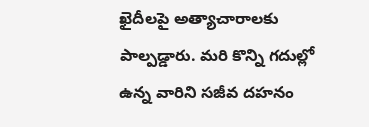ఖైదీలపై అత్యాచారాలకు పాల్పడ్డారు. మరి కొన్ని గదుల్లో ఉన్న వారిని సజీవ దహనం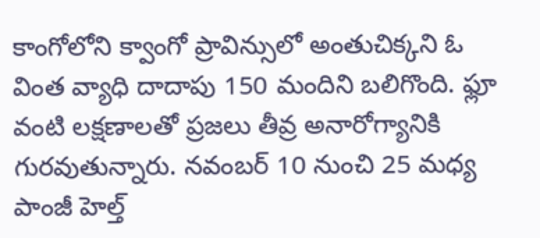కాంగోలోని క్వాంగో ప్రావిన్సులో అంతుచిక్కని ఓ వింత వ్యాధి దాదాపు 150 మందిని బలిగొంది. ఫ్లూ వంటి లక్షణాలతో ప్రజలు తీవ్ర అనారోగ్యానికి గురవుతున్నారు. నవంబర్ 10 నుంచి 25 మధ్య పాంజీ హెల్త్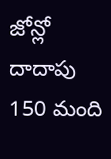జోన్లో దాదాపు 150 మంది